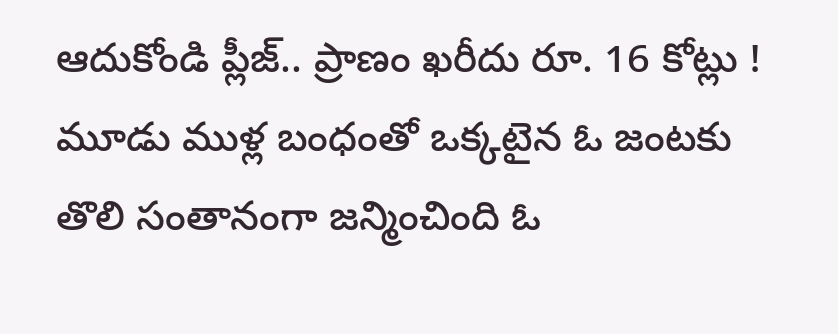ఆదుకోండి ప్లీజ్.. ప్రాణం ఖరీదు రూ. 16 కోట్లు !
మూడు ముళ్ల బంధంతో ఒక్కటైన ఓ జంటకు తొలి సంతానంగా జన్మించింది ఓ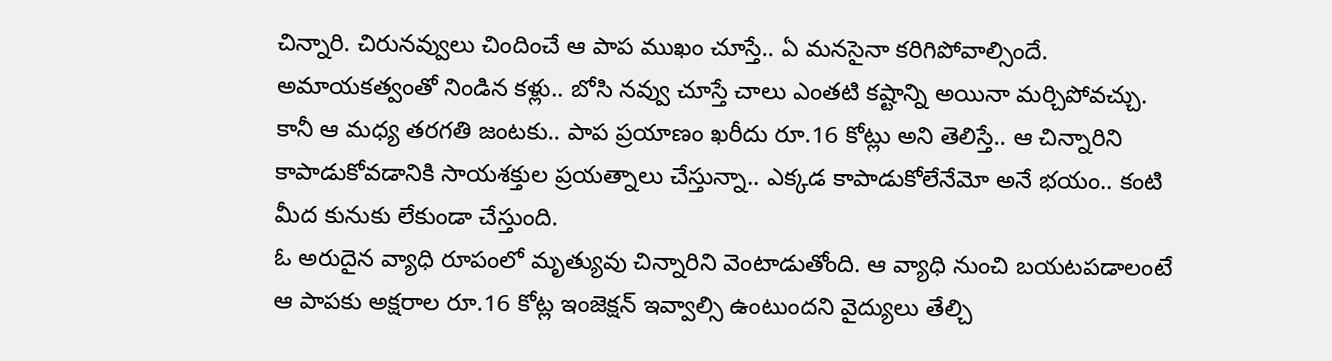చిన్నారి. చిరునవ్వులు చిందించే ఆ పాప ముఖం చూస్తే.. ఏ మనసైనా కరిగిపోవాల్సిందే. అమాయకత్వంతో నిండిన కళ్లు.. బోసి నవ్వు చూస్తే చాలు ఎంతటి కష్టాన్ని అయినా మర్చిపోవచ్చు. కానీ ఆ మధ్య తరగతి జంటకు.. పాప ప్రయాణం ఖరీదు రూ.16 కోట్లు అని తెలిస్తే.. ఆ చిన్నారిని కాపాడుకోవడానికి సాయశక్తుల ప్రయత్నాలు చేస్తున్నా.. ఎక్కడ కాపాడుకోలేనేమో అనే భయం.. కంటి మీద కునుకు లేకుండా చేస్తుంది.
ఓ అరుదైన వ్యాధి రూపంలో మృత్యువు చిన్నారిని వెంటాడుతోంది. ఆ వ్యాధి నుంచి బయటపడాలంటే ఆ పాపకు అక్షరాల రూ.16 కోట్ల ఇంజెక్షన్ ఇవ్వాల్సి ఉంటుందని వైద్యులు తేల్చి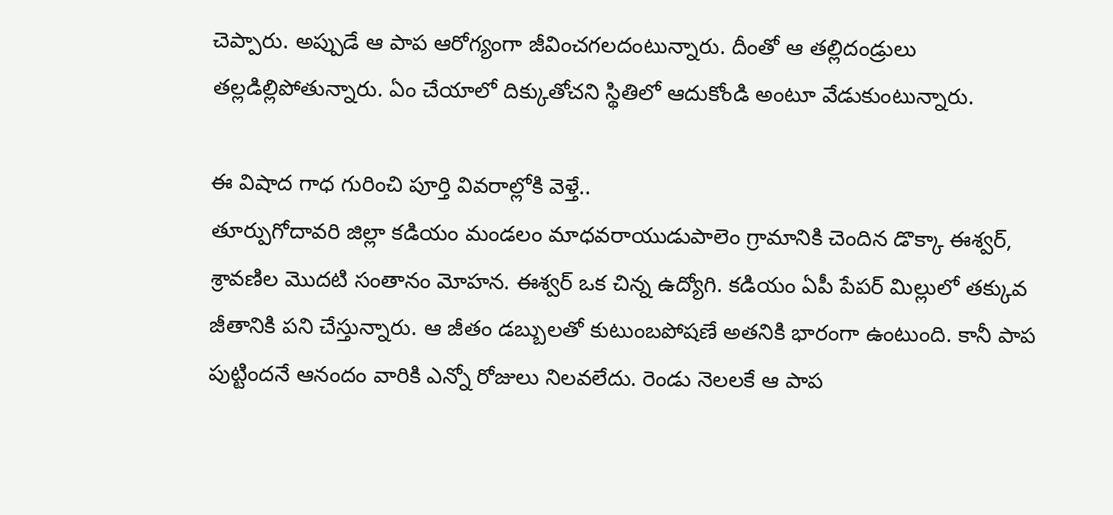చెప్పారు. అప్పుడే ఆ పాప ఆరోగ్యంగా జీవించగలదంటున్నారు. దీంతో ఆ తల్లిదండ్రులు తల్లడిల్లిపోతున్నారు. ఏం చేయాలో దిక్కుతోచని స్థితిలో ఆదుకోండి అంటూ వేడుకుంటున్నారు.

ఈ విషాద గాధ గురించి పూర్తి వివరాల్లోకి వెళ్తే..
తూర్పుగోదావరి జిల్లా కడియం మండలం మాధవరాయుడుపాలెం గ్రామానికి చెందిన డొక్కా ఈశ్వర్, శ్రావణిల మొదటి సంతానం మోహన. ఈశ్వర్ ఒక చిన్న ఉద్యోగి. కడియం ఏపీ పేపర్ మిల్లులో తక్కువ జీతానికి పని చేస్తున్నారు. ఆ జీతం డబ్బులతో కుటుంబపోషణే అతనికి భారంగా ఉంటుంది. కానీ పాప పుట్టిందనే ఆనందం వారికి ఎన్నో రోజులు నిలవలేదు. రెండు నెలలకే ఆ పాప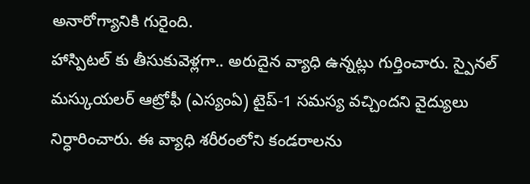అనారోగ్యానికి గురైంది.
హాస్పిటల్ కు తీసుకువెళ్లగా.. అరుదైన వ్యాధి ఉన్నట్లు గుర్తించారు. స్పైనల్ మస్కుయలర్ ఆట్రోఫీ (ఎస్యంఏ) టైప్-1 సమస్య వచ్చిందని వైద్యులు నిర్ధారించారు. ఈ వ్యాధి శరీరంలోని కండరాలను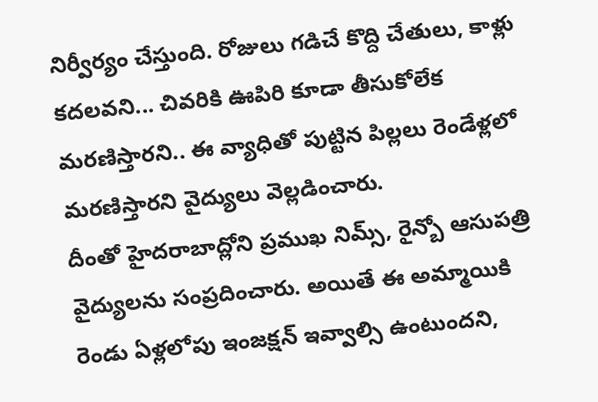నిర్వీర్యం చేస్తుంది. రోజులు గడిచే కొద్ది చేతులు, కాళ్లు కదలవని... చివరికి ఊపిరి కూడా తీసుకోలేక మరణిస్తారని.. ఈ వ్యాధితో పుట్టిన పిల్లలు రెండేళ్లలో మరణిస్తారని వైద్యులు వెల్లడించారు.
దీంతో హైదరాబాద్లోని ప్రముఖ నిమ్స్, రైన్బో ఆసుపత్రి వైద్యులను సంప్రదించారు. అయితే ఈ అమ్మాయికి రెండు ఏళ్లలోపు ఇంజక్షన్ ఇవ్వాల్సి ఉంటుందని,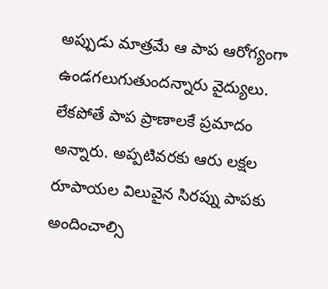అప్పుడు మాత్రమే ఆ పాప ఆరోగ్యంగా ఉండగలుగుతుందన్నారు వైద్యులు. లేకపోతే పాప ప్రాణాలకే ప్రమాదం అన్నారు. అప్పటివరకు ఆరు లక్షల రూపాయల విలువైన సిరప్ను పాపకు అందించాల్సి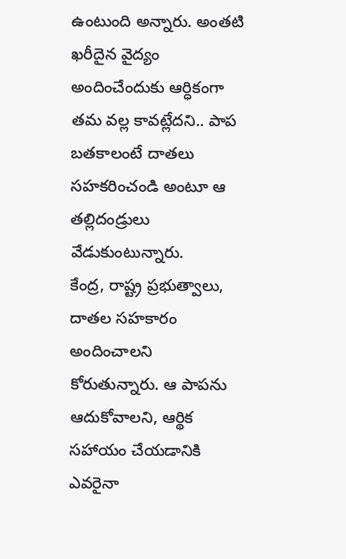ఉంటుంది అన్నారు. అంతటి ఖరీదైన వైద్యం అందించేందుకు ఆర్ధికంగా తమ వల్ల కావట్లేదని.. పాప బతకాలంటే దాతలు సహకరించండి అంటూ ఆ తల్లిదండ్రులు వేడుకుంటున్నారు.
కేంద్ర, రాష్ట్ర ప్రభుత్వాలు, దాతల సహకారం అందించాలని కోరుతున్నారు. ఆ పాపను ఆదుకోవాలని, ఆర్థిక సహాయం చేయడానికి ఎవరైనా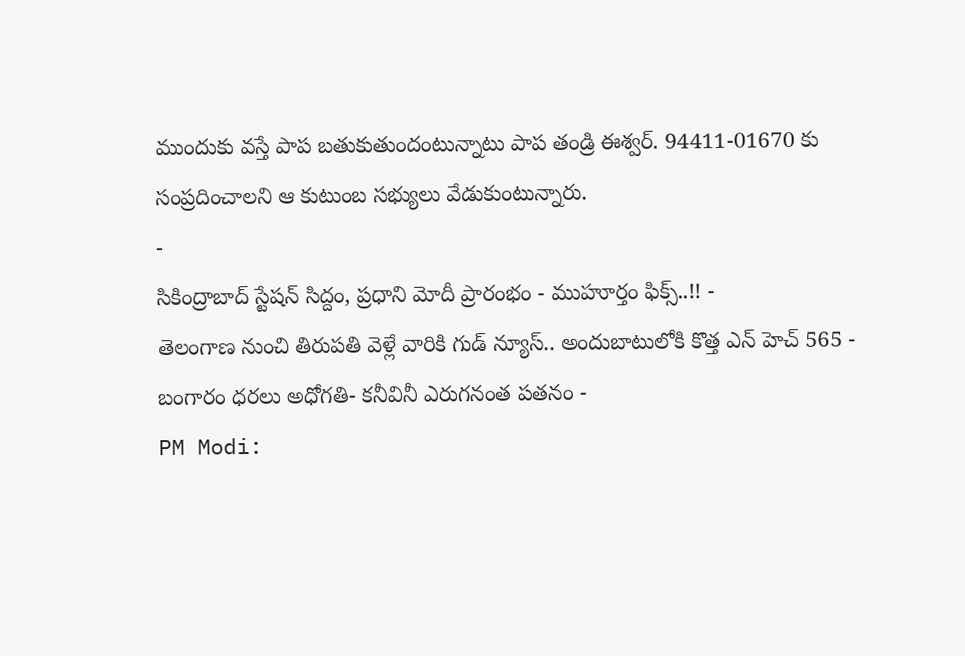ముందుకు వస్తే పాప బతుకుతుందంటున్నాటు పాప తండ్రి ఈశ్వర్. 94411-01670 కు సంప్రదించాలని ఆ కుటుంబ సభ్యులు వేడుకుంటున్నారు.
-
సికింద్రాబాద్ స్టేషన్ సిద్దం, ప్రధాని మోదీ ప్రారంభం - ముహూర్తం ఫిక్స్..!! -
తెలంగాణ నుంచి తిరుపతి వెళ్లే వారికి గుడ్ న్యూస్.. అందుబాటులోకి కొత్త ఎన్ హెచ్ 565 -
బంగారం ధరలు అధోగతి- కనీవినీ ఎరుగనంత పతనం -
PM Modi: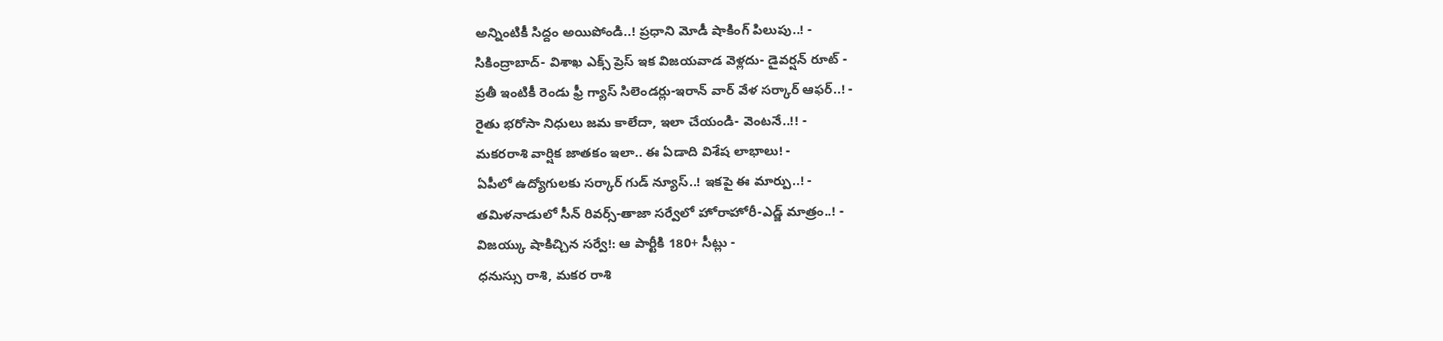అన్నింటికీ సిద్దం అయిపోండి..! ప్రధాని మోడీ షాకింగ్ పిలుపు..! -
సికింద్రాబాద్- విశాఖ ఎక్స్ ప్రెస్ ఇక విజయవాడ వెళ్లదు- డైవర్షన్ రూట్ -
ప్రతీ ఇంటికీ రెండు ఫ్రీ గ్యాస్ సిలెండర్లు-ఇరాన్ వార్ వేళ సర్కార్ ఆఫర్..! -
రైతు భరోసా నిధులు జమ కాలేదా, ఇలా చేయండి- వెంటనే..!! -
మకరరాశి వార్షిక జాతకం ఇలా.. ఈ ఏడాది విశేష లాభాలు! -
ఏపీలో ఉద్యోగులకు సర్కార్ గుడ్ న్యూస్..! ఇకపై ఈ మార్పు..! -
తమిళనాడులో సీన్ రివర్స్-తాజా సర్వేలో హోరాహోరీ-ఎడ్జ్ మాత్రం..! -
విజయ్కు షాకిచ్చిన సర్వే!: ఆ పార్టీకి 180+ సీట్లు -
ధనుస్సు రాశి, మకర రాశి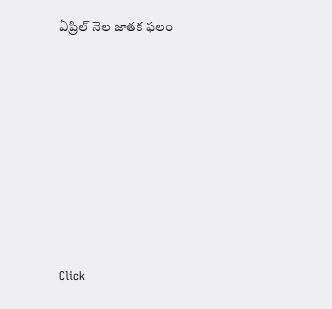ఏప్రిల్ నెల జాతక ఫలం












Click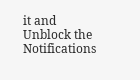it and Unblock the Notifications